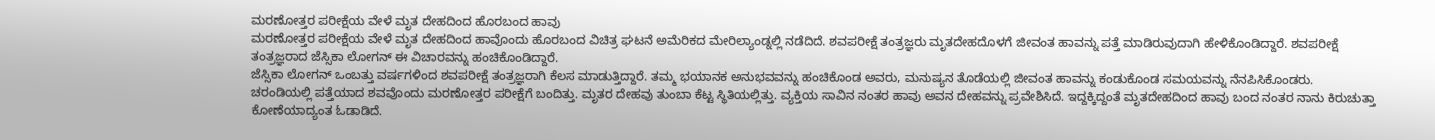ಮರಣೋತ್ತರ ಪರೀಕ್ಷೆಯ ವೇಳೆ ಮೃತ ದೇಹದಿಂದ ಹೊರಬಂದ ಹಾವು
ಮರಣೋತ್ತರ ಪರೀಕ್ಷೆಯ ವೇಳೆ ಮೃತ ದೇಹದಿಂದ ಹಾವೊಂದು ಹೊರಬಂದ ವಿಚಿತ್ರ ಘಟನೆ ಅಮೆರಿಕದ ಮೇರಿಲ್ಯಾಂಡ್ನಲ್ಲಿ ನಡೆದಿದೆ. ಶವಪರೀಕ್ಷೆ ತಂತ್ರಜ್ಞರು ಮೃತದೇಹದೊಳಗೆ ಜೀವಂತ ಹಾವನ್ನು ಪತ್ತೆ ಮಾಡಿರುವುದಾಗಿ ಹೇಳಿಕೊಂಡಿದ್ದಾರೆ. ಶವಪರೀಕ್ಷೆ ತಂತ್ರಜ್ಞರಾದ ಜೆಸ್ಸಿಕಾ ಲೋಗನ್ ಈ ವಿಚಾರವನ್ನು ಹಂಚಿಕೊಂಡಿದ್ದಾರೆ.
ಜೆಸ್ಸಿಕಾ ಲೋಗನ್ ಒಂಬತ್ತು ವರ್ಷಗಳಿಂದ ಶವಪರೀಕ್ಷೆ ತಂತ್ರಜ್ಞರಾಗಿ ಕೆಲಸ ಮಾಡುತ್ತಿದ್ದಾರೆ. ತಮ್ಮ ಭಯಾನಕ ಅನುಭವವನ್ನು ಹಂಚಿಕೊಂಡ ಅವರು, ಮನುಷ್ಯನ ತೊಡೆಯಲ್ಲಿ ಜೀವಂತ ಹಾವನ್ನು ಕಂಡುಕೊಂಡ ಸಮಯವನ್ನು ನೆನಪಿಸಿಕೊಂಡರು.
ಚರಂಡಿಯಲ್ಲಿ ಪತ್ತೆಯಾದ ಶವವೊಂದು ಮರಣೋತ್ತರ ಪರೀಕ್ಷೆಗೆ ಬಂದಿತ್ತು. ಮೃತರ ದೇಹವು ತುಂಬಾ ಕೆಟ್ಟ ಸ್ಥಿತಿಯಲ್ಲಿತ್ತು. ವ್ಯಕ್ತಿಯ ಸಾವಿನ ನಂತರ ಹಾವು ಅವನ ದೇಹವನ್ನು ಪ್ರವೇಶಿಸಿದೆ. ಇದ್ದಕ್ಕಿದ್ದಂತೆ ಮೃತದೇಹದಿಂದ ಹಾವು ಬಂದ ನಂತರ ನಾನು ಕಿರುಚುತ್ತಾ ಕೋಣೆಯಾದ್ಯಂತ ಓಡಾಡಿದೆ.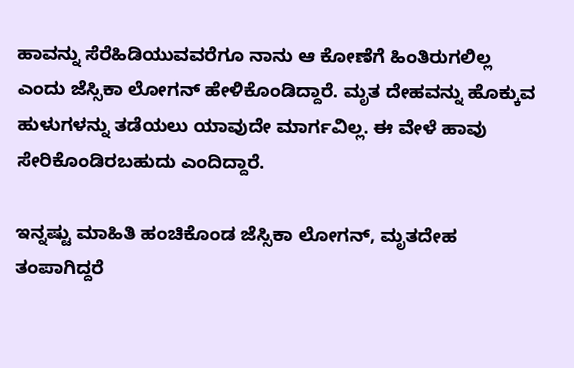ಹಾವನ್ನು ಸೆರೆಹಿಡಿಯುವವರೆಗೂ ನಾನು ಆ ಕೋಣೆಗೆ ಹಿಂತಿರುಗಲಿಲ್ಲ ಎಂದು ಜೆಸ್ಸಿಕಾ ಲೋಗನ್ ಹೇಳಿಕೊಂಡಿದ್ದಾರೆ. ಮೃತ ದೇಹವನ್ನು ಹೊಕ್ಕುವ ಹುಳುಗಳನ್ನು ತಡೆಯಲು ಯಾವುದೇ ಮಾರ್ಗವಿಲ್ಲ. ಈ ವೇಳೆ ಹಾವು ಸೇರಿಕೊಂಡಿರಬಹುದು ಎಂದಿದ್ದಾರೆ.

ಇನ್ನಷ್ಟು ಮಾಹಿತಿ ಹಂಚಿಕೊಂಡ ಜೆಸ್ಸಿಕಾ ಲೋಗನ್, ಮೃತದೇಹ ತಂಪಾಗಿದ್ದರೆ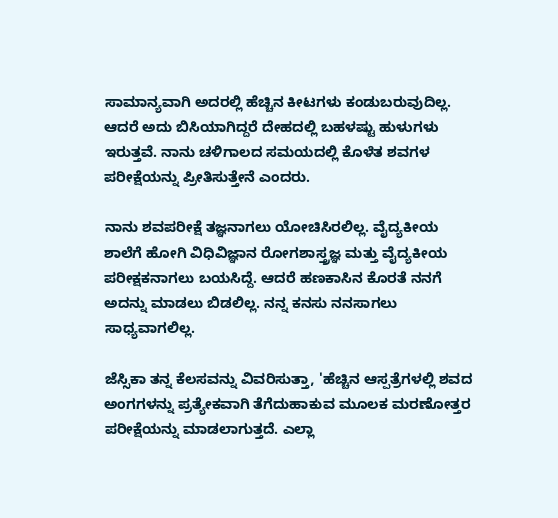ಸಾಮಾನ್ಯವಾಗಿ ಅದರಲ್ಲಿ ಹೆಚ್ಚಿನ ಕೀಟಗಳು ಕಂಡುಬರುವುದಿಲ್ಲ. ಆದರೆ ಅದು ಬಿಸಿಯಾಗಿದ್ದರೆ ದೇಹದಲ್ಲಿ ಬಹಳಷ್ಟು ಹುಳುಗಳು ಇರುತ್ತವೆ. ನಾನು ಚಳಿಗಾಲದ ಸಮಯದಲ್ಲಿ ಕೊಳೆತ ಶವಗಳ ಪರೀಕ್ಷೆಯನ್ನು ಪ್ರೀತಿಸುತ್ತೇನೆ ಎಂದರು.

ನಾನು ಶವಪರೀಕ್ಷೆ ತಜ್ಞನಾಗಲು ಯೋಚಿಸಿರಲಿಲ್ಲ. ವೈದ್ಯಕೀಯ ಶಾಲೆಗೆ ಹೋಗಿ ವಿಧಿವಿಜ್ಞಾನ ರೋಗಶಾಸ್ತ್ರಜ್ಞ ಮತ್ತು ವೈದ್ಯಕೀಯ ಪರೀಕ್ಷಕನಾಗಲು ಬಯಸಿದ್ದೆ. ಆದರೆ ಹಣಕಾಸಿನ ಕೊರತೆ ನನಗೆ ಅದನ್ನು ಮಾಡಲು ಬಿಡಲಿಲ್ಲ. ನನ್ನ ಕನಸು ನನಸಾಗಲು ಸಾಧ್ಯವಾಗಲಿಲ್ಲ.

ಜೆಸ್ಸಿಕಾ ತನ್ನ ಕೆಲಸವನ್ನು ವಿವರಿಸುತ್ತಾ, 'ಹೆಚ್ಚಿನ ಆಸ್ಪತ್ರೆಗಳಲ್ಲಿ ಶವದ ಅಂಗಗಳನ್ನು ಪ್ರತ್ಯೇಕವಾಗಿ ತೆಗೆದುಹಾಕುವ ಮೂಲಕ ಮರಣೋತ್ತರ ಪರೀಕ್ಷೆಯನ್ನು ಮಾಡಲಾಗುತ್ತದೆ. ಎಲ್ಲಾ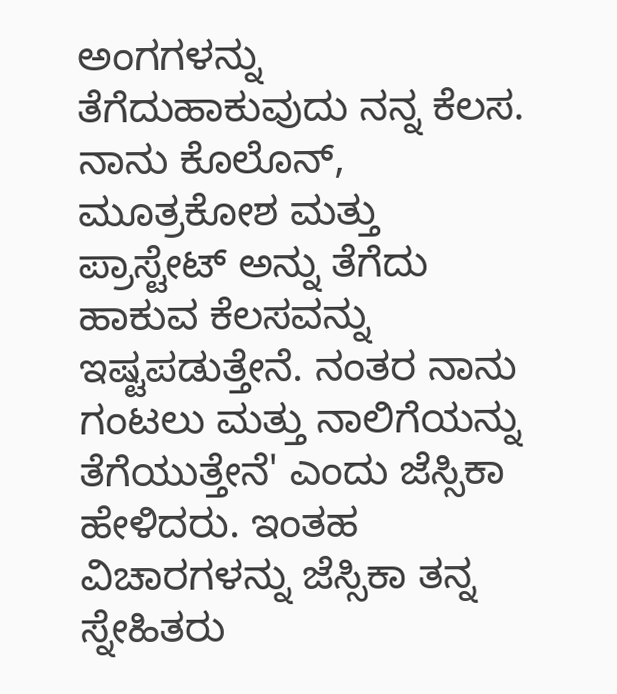ಅಂಗಗಳನ್ನು ತೆಗೆದುಹಾಕುವುದು ನನ್ನ ಕೆಲಸ. ನಾನು ಕೊಲೊನ್, ಮೂತ್ರಕೋಶ ಮತ್ತು ಪ್ರಾಸ್ಟೇಟ್ ಅನ್ನು ತೆಗೆದು ಹಾಕುವ ಕೆಲಸವನ್ನು ಇಷ್ಟಪಡುತ್ತೇನೆ. ನಂತರ ನಾನು ಗಂಟಲು ಮತ್ತು ನಾಲಿಗೆಯನ್ನು ತೆಗೆಯುತ್ತೇನೆ' ಎಂದು ಜೆಸ್ಸಿಕಾ ಹೇಳಿದರು. ಇಂತಹ ವಿಚಾರಗಳನ್ನು ಜೆಸ್ಸಿಕಾ ತನ್ನ ಸ್ನೇಹಿತರು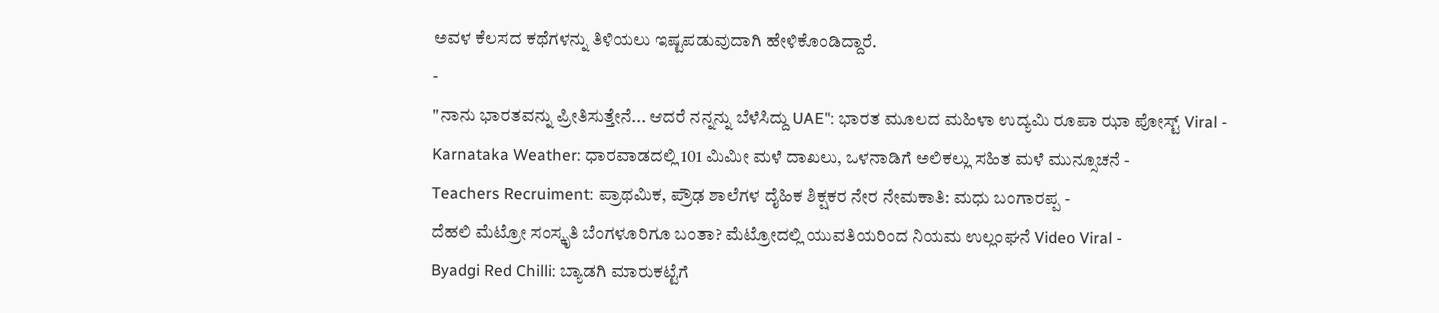ಅವಳ ಕೆಲಸದ ಕಥೆಗಳನ್ನು ತಿಳಿಯಲು ಇಷ್ಟಪಡುವುದಾಗಿ ಹೇಳಿಕೊಂಡಿದ್ದಾರೆ.
-
"ನಾನು ಭಾರತವನ್ನು ಪ್ರೀತಿಸುತ್ತೇನೆ... ಆದರೆ ನನ್ನನ್ನು ಬೆಳೆಸಿದ್ದು UAE": ಭಾರತ ಮೂಲದ ಮಹಿಳಾ ಉದ್ಯಮಿ ರೂಪಾ ಝಾ ಪೋಸ್ಟ್ Viral -
Karnataka Weather: ಧಾರವಾಡದಲ್ಲಿ 101 ಮಿಮೀ ಮಳೆ ದಾಖಲು, ಒಳನಾಡಿಗೆ ಅಲಿಕಲ್ಲು ಸಹಿತ ಮಳೆ ಮುನ್ಸೂಚನೆ -
Teachers Recruiment: ಪ್ರಾಥಮಿಕ, ಪ್ರೌಢ ಶಾಲೆಗಳ ದೈಹಿಕ ಶಿಕ್ಷಕರ ನೇರ ನೇಮಕಾತಿ: ಮಧು ಬಂಗಾರಪ್ಪ -
ದೆಹಲಿ ಮೆಟ್ರೋ ಸಂಸ್ಕೃತಿ ಬೆಂಗಳೂರಿಗೂ ಬಂತಾ? ಮೆಟ್ರೋದಲ್ಲಿ ಯುವತಿಯರಿಂದ ನಿಯಮ ಉಲ್ಲಂಘನೆ Video Viral -
Byadgi Red Chilli: ಬ್ಯಾಡಗಿ ಮಾರುಕಟ್ಟೆಗೆ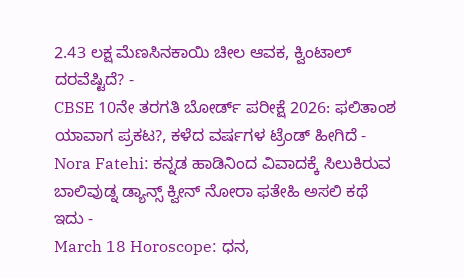2.43 ಲಕ್ಷ ಮೆಣಸಿನಕಾಯಿ ಚೀಲ ಆವಕ, ಕ್ವಿಂಟಾಲ್ ದರವೆಷ್ಟಿದೆ? -
CBSE 10ನೇ ತರಗತಿ ಬೋರ್ಡ್ ಪರೀಕ್ಷೆ 2026: ಫಲಿತಾಂಶ ಯಾವಾಗ ಪ್ರಕಟ?, ಕಳೆದ ವರ್ಷಗಳ ಟ್ರೆಂಡ್ ಹೀಗಿದೆ -
Nora Fatehi: ಕನ್ನಡ ಹಾಡಿನಿಂದ ವಿವಾದಕ್ಕೆ ಸಿಲುಕಿರುವ ಬಾಲಿವುಡ್ನ ಡ್ಯಾನ್ಸ್ ಕ್ವೀನ್ ನೋರಾ ಫತೇಹಿ ಅಸಲಿ ಕಥೆ ಇದು -
March 18 Horoscope: ಧನ,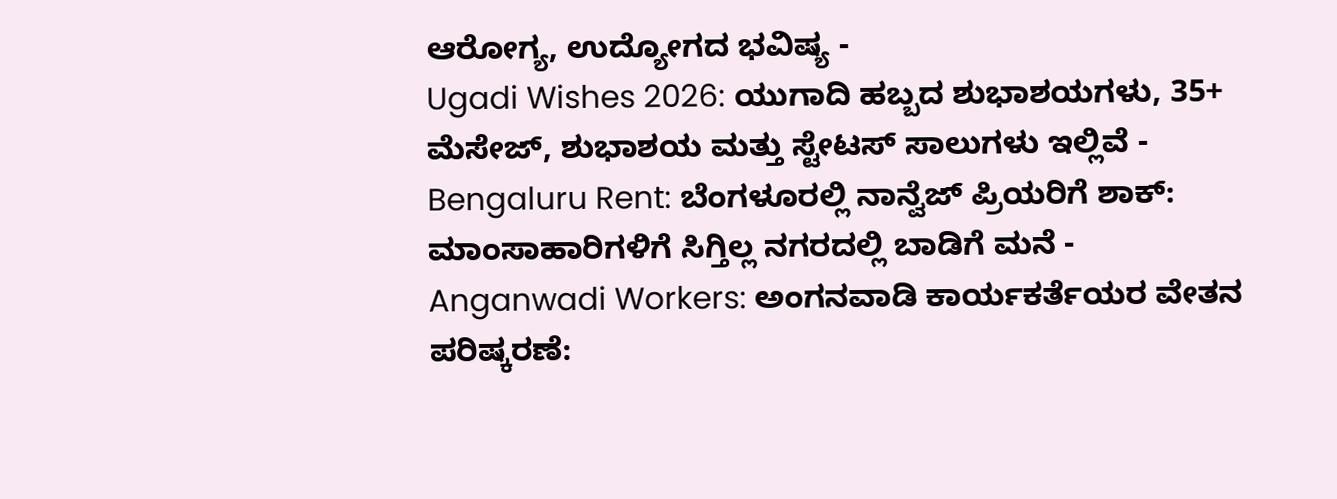ಆರೋಗ್ಯ, ಉದ್ಯೋಗದ ಭವಿಷ್ಯ -
Ugadi Wishes 2026: ಯುಗಾದಿ ಹಬ್ಬದ ಶುಭಾಶಯಗಳು, 35+ ಮೆಸೇಜ್, ಶುಭಾಶಯ ಮತ್ತು ಸ್ಟೇಟಸ್ ಸಾಲುಗಳು ಇಲ್ಲಿವೆ -
Bengaluru Rent: ಬೆಂಗಳೂರಲ್ಲಿ ನಾನ್ವೆಜ್ ಪ್ರಿಯರಿಗೆ ಶಾಕ್: ಮಾಂಸಾಹಾರಿಗಳಿಗೆ ಸಿಗ್ತಿಲ್ಲ ನಗರದಲ್ಲಿ ಬಾಡಿಗೆ ಮನೆ -
Anganwadi Workers: ಅಂಗನವಾಡಿ ಕಾರ್ಯಕರ್ತೆಯರ ವೇತನ ಪರಿಷ್ಕರಣೆ: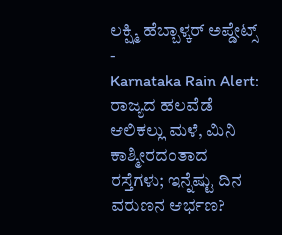ಲಕ್ಷ್ಮಿ ಹೆಬ್ಬಾಳ್ಕರ್ ಅಪ್ಡೇಟ್ಸ್ -
Karnataka Rain Alert: ರಾಜ್ಯದ ಹಲವೆಡೆ ಆಲಿಕಲ್ಲು ಮಳೆ, ಮಿನಿ ಕಾಶ್ಮೀರದಂತಾದ ರಸ್ತೆಗಳು; ಇನ್ನೆಷ್ಟು ದಿನ ವರುಣನ ಆರ್ಭಣ?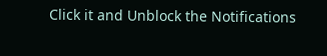Click it and Unblock the Notifications